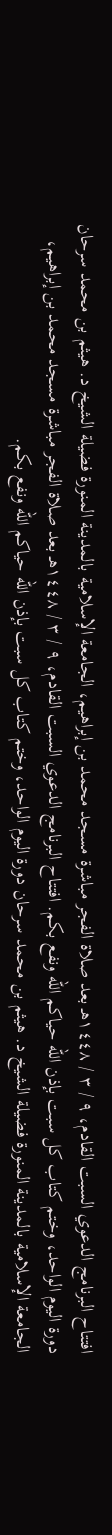افتتاح البرنامج الدعوي السبت القادم، ٩ / ٣ / ١٤٤٨هـ بعد صلاة الفجر مباشرة مسجد محمد بن إبراهيم، الجامعة الإسلامية بالمدينة المنورة فضيلة الشيخ د. هيثم بن محمد سرحان دورة اليوم الواحد، وختم كتاب كل سبت بإذن الله حياكم الله ونفع بكم. افتتاح البرنامج الدعوي السبت القادم، ٩ / ٣ / ١٤٤٨هـ بعد صلاة الفجر مباشرة مسجد محمد بن إبراهيم، الجامعة الإسلامية بالمدينة المنورة فضيلة الشيخ د. هيثم بن محمد سرحان دورة اليوم الواحد، وختم كتاب كل سبت بإذن الله حياكم الله ونفع بكم.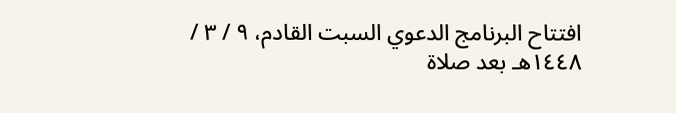افتتاح البرنامج الدعوي السبت القادم، ٩ / ٣ / ١٤٤٨هـ بعد صلاة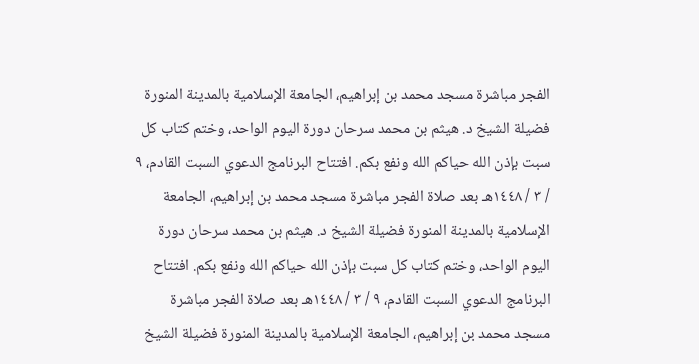الفجر مباشرة مسجد محمد بن إبراهيم، الجامعة الإسلامية بالمدينة المنورة فضيلة الشيخ د. هيثم بن محمد سرحان دورة اليوم الواحد، وختم كتاب كل سبت بإذن الله حياكم الله ونفع بكم. افتتاح البرنامج الدعوي السبت القادم، ٩ / ٣ / ١٤٤٨هـ بعد صلاة الفجر مباشرة مسجد محمد بن إبراهيم، الجامعة الإسلامية بالمدينة المنورة فضيلة الشيخ د. هيثم بن محمد سرحان دورة اليوم الواحد، وختم كتاب كل سبت بإذن الله حياكم الله ونفع بكم. افتتاح البرنامج الدعوي السبت القادم، ٩ / ٣ / ١٤٤٨هـ بعد صلاة الفجر مباشرة مسجد محمد بن إبراهيم، الجامعة الإسلامية بالمدينة المنورة فضيلة الشيخ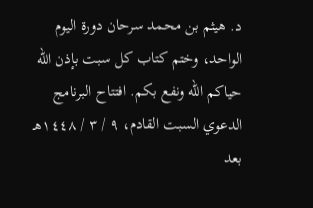د. هيثم بن محمد سرحان دورة اليوم الواحد، وختم كتاب كل سبت بإذن الله حياكم الله ونفع بكم. افتتاح البرنامج الدعوي السبت القادم، ٩ / ٣ / ١٤٤٨هـ بعد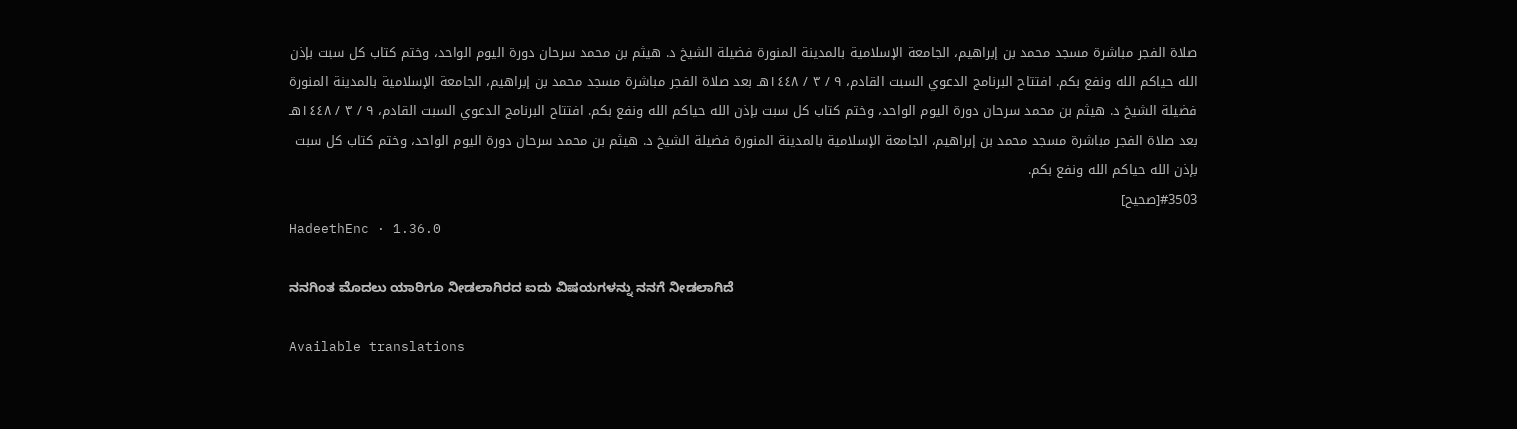صلاة الفجر مباشرة مسجد محمد بن إبراهيم، الجامعة الإسلامية بالمدينة المنورة فضيلة الشيخ د. هيثم بن محمد سرحان دورة اليوم الواحد، وختم كتاب كل سبت بإذن الله حياكم الله ونفع بكم. افتتاح البرنامج الدعوي السبت القادم، ٩ / ٣ / ١٤٤٨هـ بعد صلاة الفجر مباشرة مسجد محمد بن إبراهيم، الجامعة الإسلامية بالمدينة المنورة فضيلة الشيخ د. هيثم بن محمد سرحان دورة اليوم الواحد، وختم كتاب كل سبت بإذن الله حياكم الله ونفع بكم. افتتاح البرنامج الدعوي السبت القادم، ٩ / ٣ / ١٤٤٨هـ بعد صلاة الفجر مباشرة مسجد محمد بن إبراهيم، الجامعة الإسلامية بالمدينة المنورة فضيلة الشيخ د. هيثم بن محمد سرحان دورة اليوم الواحد، وختم كتاب كل سبت بإذن الله حياكم الله ونفع بكم.
#3503[صحيح]
HadeethEnc · 1.36.0

ನನಗಿಂತ ಮೊದಲು ಯಾರಿಗೂ ನೀಡಲಾಗಿರದ ಐದು ವಿಷಯಗಳನ್ನು ನನಗೆ ನೀಡಲಾಗಿದೆ

Available translations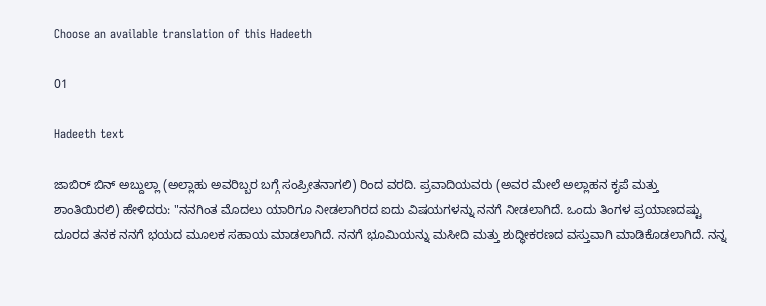Choose an available translation of this Hadeeth

01

Hadeeth text

ಜಾಬಿರ್ ಬಿನ್ ಅಬ್ದುಲ್ಲಾ (ಅಲ್ಲಾಹು ಅವರಿಬ್ಬರ ಬಗ್ಗೆ ಸಂಪ್ರೀತನಾಗಲಿ) ರಿಂದ ವರದಿ. ಪ್ರವಾದಿಯವರು (ಅವರ ಮೇಲೆ ಅಲ್ಲಾಹನ ಕೃಪೆ ಮತ್ತು ಶಾಂತಿಯಿರಲಿ) ಹೇಳಿದರು: "ನನಗಿಂತ ಮೊದಲು ಯಾರಿಗೂ ನೀಡಲಾಗಿರದ ಐದು ವಿಷಯಗಳನ್ನು ನನಗೆ ನೀಡಲಾಗಿದೆ. ಒಂದು ತಿಂಗಳ ಪ್ರಯಾಣದಷ್ಟು ದೂರದ ತನಕ ನನಗೆ ಭಯದ ಮೂಲಕ ಸಹಾಯ ಮಾಡಲಾಗಿದೆ. ನನಗೆ ಭೂಮಿಯನ್ನು ಮಸೀದಿ ಮತ್ತು ಶುದ್ಧೀಕರಣದ ವಸ್ತುವಾಗಿ ಮಾಡಿಕೊಡಲಾಗಿದೆ. ನನ್ನ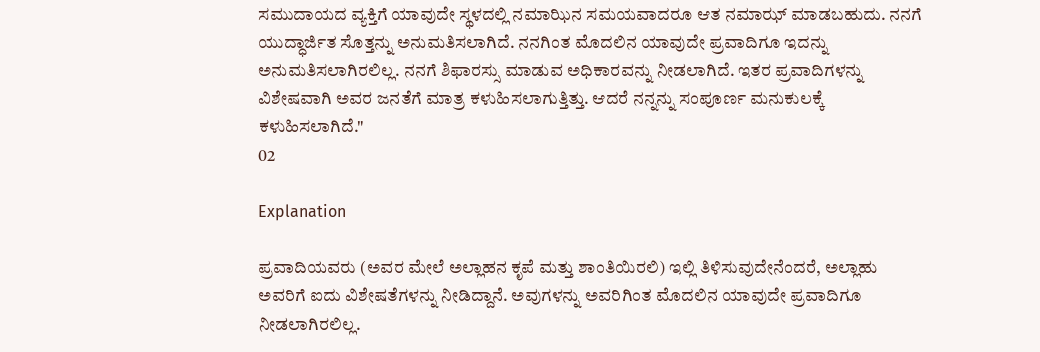ಸಮುದಾಯದ ವ್ಯಕ್ತಿಗೆ ಯಾವುದೇ ಸ್ಥಳದಲ್ಲಿ ನಮಾಝಿನ ಸಮಯವಾದರೂ ಆತ ನಮಾಝ್ ಮಾಡಬಹುದು. ನನಗೆ ಯುದ್ಧಾರ್ಜಿತ ಸೊತ್ತನ್ನು ಅನುಮತಿಸಲಾಗಿದೆ. ನನಗಿಂತ ಮೊದಲಿನ ಯಾವುದೇ ಪ್ರವಾದಿಗೂ ಇದನ್ನು ಅನುಮತಿಸಲಾಗಿರಲಿಲ್ಲ. ನನಗೆ ಶಿಫಾರಸ್ಸು ಮಾಡುವ ಅಧಿಕಾರವನ್ನು ನೀಡಲಾಗಿದೆ. ಇತರ ಪ್ರವಾದಿಗಳನ್ನು ವಿಶೇಷವಾಗಿ ಅವರ ಜನತೆಗೆ ಮಾತ್ರ ಕಳುಹಿಸಲಾಗುತ್ತಿತ್ತು. ಆದರೆ ನನ್ನನ್ನು ಸಂಪೂರ್ಣ ಮನುಕುಲಕ್ಕೆ ಕಳುಹಿಸಲಾಗಿದೆ."
02

Explanation

ಪ್ರವಾದಿಯವರು (ಅವರ ಮೇಲೆ ಅಲ್ಲಾಹನ ಕೃಪೆ ಮತ್ತು ಶಾಂತಿಯಿರಲಿ) ಇಲ್ಲಿ ತಿಳಿಸುವುದೇನೆಂದರೆ, ಅಲ್ಲಾಹು ಅವರಿಗೆ ಐದು ವಿಶೇಷತೆಗಳನ್ನು ನೀಡಿದ್ದಾನೆ. ಅವುಗಳನ್ನು ಅವರಿಗಿಂತ ಮೊದಲಿನ ಯಾವುದೇ ಪ್ರವಾದಿಗೂ ನೀಡಲಾಗಿರಲಿಲ್ಲ.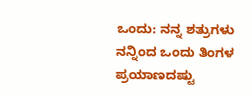ಒಂದು: ನನ್ನ ಶತ್ರುಗಳು ನನ್ನಿಂದ ಒಂದು ತಿಂಗಳ ಪ್ರಯಾಣದಷ್ಟು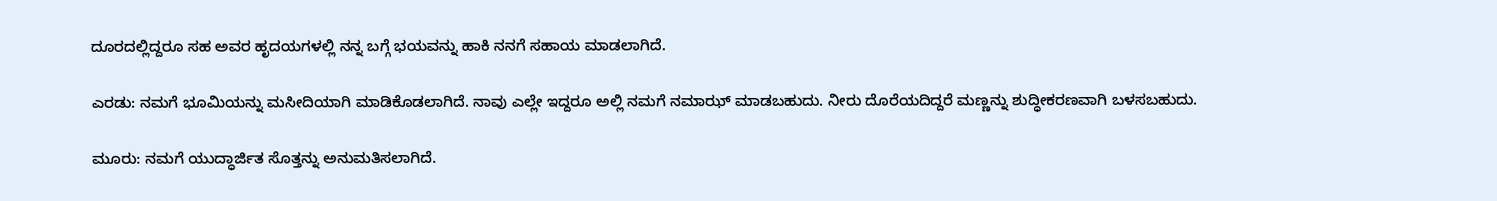ದೂರದಲ್ಲಿದ್ದರೂ ಸಹ ಅವರ ಹೃದಯಗಳಲ್ಲಿ ನನ್ನ ಬಗ್ಗೆ ಭಯವನ್ನು ಹಾಕಿ ನನಗೆ ಸಹಾಯ ಮಾಡಲಾಗಿದೆ.

ಎರಡು: ನಮಗೆ ಭೂಮಿಯನ್ನು ಮಸೀದಿಯಾಗಿ ಮಾಡಿಕೊಡಲಾಗಿದೆ. ನಾವು ಎಲ್ಲೇ ಇದ್ದರೂ ಅಲ್ಲಿ ನಮಗೆ ನಮಾಝ್ ಮಾಡಬಹುದು. ನೀರು ದೊರೆಯದಿದ್ದರೆ ಮಣ್ಣನ್ನು ಶುದ್ಧೀಕರಣವಾಗಿ ಬಳಸಬಹುದು.

ಮೂರು: ನಮಗೆ ಯುದ್ಧಾರ್ಜಿತ ಸೊತ್ತನ್ನು ಅನುಮತಿಸಲಾಗಿದೆ.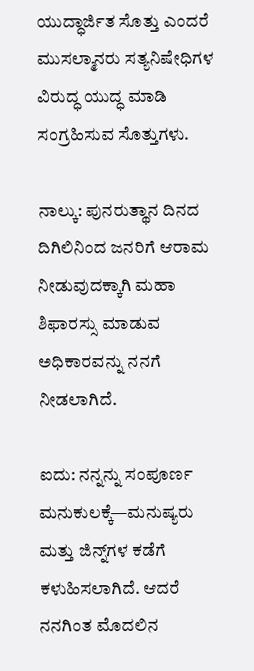ಯುದ್ಧಾರ್ಜಿತ ಸೊತ್ತು ಎಂದರೆ ಮುಸಲ್ಮಾನರು ಸತ್ಯನಿಷೇಧಿಗಳ ವಿರುದ್ಧ ಯುದ್ಧ ಮಾಡಿ ಸಂಗ್ರಹಿಸುವ ಸೊತ್ತುಗಳು.

ನಾಲ್ಕು: ಪುನರುತ್ಥಾನ ದಿನದ ದಿಗಿಲಿನಿಂದ ಜನರಿಗೆ ಆರಾಮ ನೀಡುವುದಕ್ಕಾಗಿ ಮಹಾ ಶಿಫಾರಸ್ಸು ಮಾಡುವ ಅಧಿಕಾರವನ್ನು ನನಗೆ ನೀಡಲಾಗಿದೆ.

ಐದು: ನನ್ನನ್ನು ಸಂಪೂರ್ಣ ಮನುಕುಲಕ್ಕೆ—ಮನುಷ್ಯರು ಮತ್ತು ಜಿನ್ನ್‌ಗಳ ಕಡೆಗೆ ಕಳುಹಿಸಲಾಗಿದೆ. ಆದರೆ ನನಗಿಂತ ಮೊದಲಿನ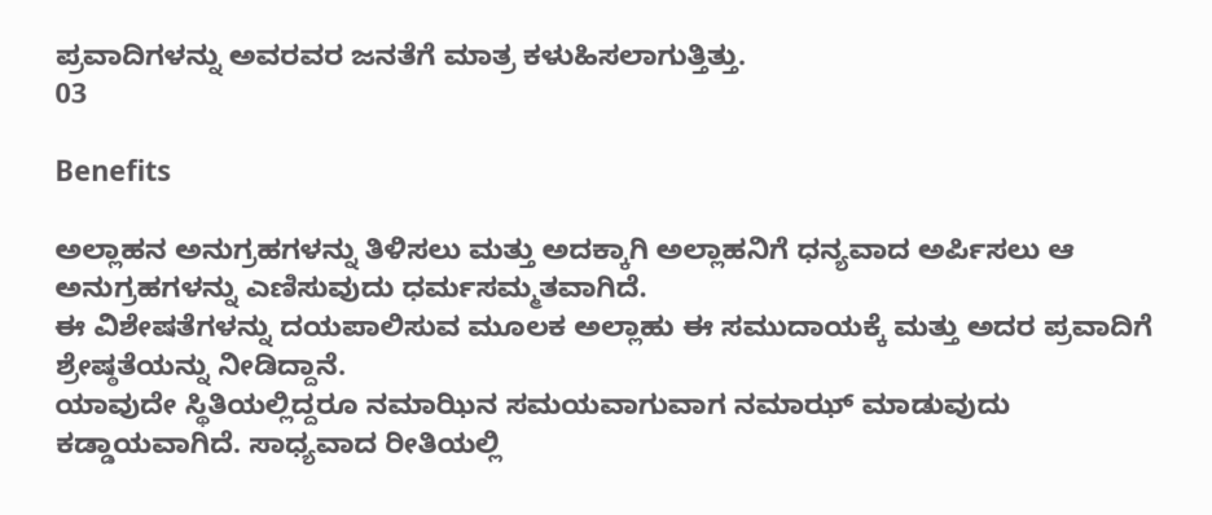ಪ್ರವಾದಿಗಳನ್ನು ಅವರವರ ಜನತೆಗೆ ಮಾತ್ರ ಕಳುಹಿಸಲಾಗುತ್ತಿತ್ತು.
03

Benefits

ಅಲ್ಲಾಹನ ಅನುಗ್ರಹಗಳನ್ನು ತಿಳಿಸಲು ಮತ್ತು ಅದಕ್ಕಾಗಿ ಅಲ್ಲಾಹನಿಗೆ ಧನ್ಯವಾದ ಅರ್ಪಿಸಲು ಆ ಅನುಗ್ರಹಗಳನ್ನು ಎಣಿಸುವುದು ಧರ್ಮಸಮ್ಮತವಾಗಿದೆ.
ಈ ವಿಶೇಷತೆಗಳನ್ನು ದಯಪಾಲಿಸುವ ಮೂಲಕ ಅಲ್ಲಾಹು ಈ ಸಮುದಾಯಕ್ಕೆ ಮತ್ತು ಅದರ ಪ್ರವಾದಿಗೆ ಶ್ರೇಷ್ಠತೆಯನ್ನು ನೀಡಿದ್ದಾನೆ.
ಯಾವುದೇ ಸ್ಥಿತಿಯಲ್ಲಿದ್ದರೂ ನಮಾಝಿನ ಸಮಯವಾಗುವಾಗ ನಮಾಝ್ ಮಾಡುವುದು ಕಡ್ಡಾಯವಾಗಿದೆ. ಸಾಧ್ಯವಾದ ರೀತಿಯಲ್ಲಿ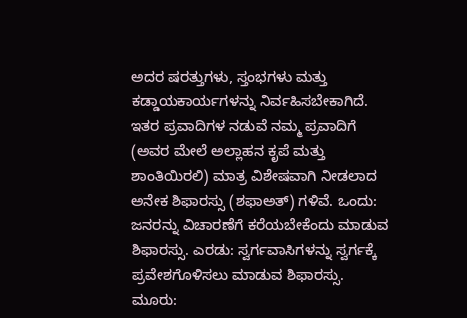ಅದರ ಷರತ್ತುಗಳು, ಸ್ತಂಭಗಳು ಮತ್ತು ಕಡ್ಡಾಯಕಾರ್ಯಗಳನ್ನು ನಿರ್ವಹಿಸಬೇಕಾಗಿದೆ.
ಇತರ ಪ್ರವಾದಿಗಳ ನಡುವೆ ನಮ್ಮ ಪ್ರವಾದಿಗೆ (ಅವರ ಮೇಲೆ ಅಲ್ಲಾಹನ ಕೃಪೆ ಮತ್ತು ಶಾಂತಿಯಿರಲಿ) ಮಾತ್ರ ವಿಶೇಷವಾಗಿ ನೀಡಲಾದ ಅನೇಕ ಶಿಫಾರಸ್ಸು (ಶಫಾಅತ್) ಗಳಿವೆ. ಒಂದು: ಜನರನ್ನು ವಿಚಾರಣೆಗೆ ಕರೆಯಬೇಕೆಂದು ಮಾಡುವ ಶಿಫಾರಸ್ಸು. ಎರಡು: ಸ್ವರ್ಗವಾಸಿಗಳನ್ನು ಸ್ವರ್ಗಕ್ಕೆ ಪ್ರವೇಶಗೊಳಿಸಲು ಮಾಡುವ ಶಿಫಾರಸ್ಸು. ಮೂರು: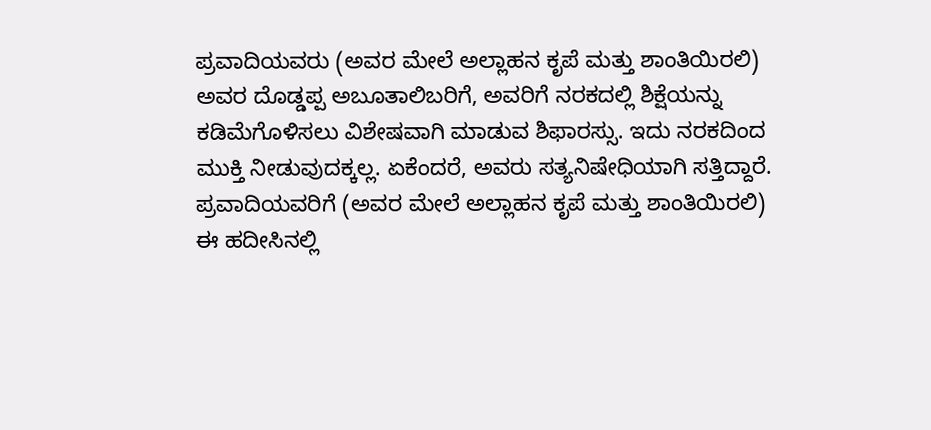ಪ್ರವಾದಿಯವರು (ಅವರ ಮೇಲೆ ಅಲ್ಲಾಹನ ಕೃಪೆ ಮತ್ತು ಶಾಂತಿಯಿರಲಿ) ಅವರ ದೊಡ್ಡಪ್ಪ ಅಬೂತಾಲಿಬರಿಗೆ, ಅವರಿಗೆ ನರಕದಲ್ಲಿ ಶಿಕ್ಷೆಯನ್ನು ಕಡಿಮೆಗೊಳಿಸಲು ವಿಶೇಷವಾಗಿ ಮಾಡುವ ಶಿಫಾರಸ್ಸು. ಇದು ನರಕದಿಂದ ಮುಕ್ತಿ ನೀಡುವುದಕ್ಕಲ್ಲ. ಏಕೆಂದರೆ, ಅವರು ಸತ್ಯನಿಷೇಧಿಯಾಗಿ ಸತ್ತಿದ್ದಾರೆ.
ಪ್ರವಾದಿಯವರಿಗೆ (ಅವರ ಮೇಲೆ ಅಲ್ಲಾಹನ ಕೃಪೆ ಮತ್ತು ಶಾಂತಿಯಿರಲಿ) ಈ ಹದೀಸಿನಲ್ಲಿ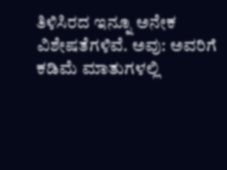ತಿಳಿಸಿರದ ಇನ್ನೂ ಅನೇಕ ವಿಶೇಷತೆಗಳಿವೆ. ಅವು: ಅವರಿಗೆ ಕಡಿಮೆ ಮಾತುಗಳಲ್ಲಿ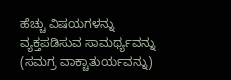ಹೆಚ್ಚು ವಿಷಯಗಳನ್ನು ವ್ಯಕ್ತಪಡಿಸುವ ಸಾಮರ್ಥ್ಯವನ್ನು (ಸಮಗ್ರ ವಾಕ್ಚಾತುರ್ಯವನ್ನು)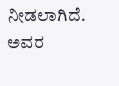ನೀಡಲಾಗಿದೆ. ಅವರ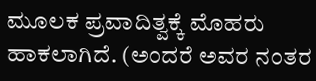ಮೂಲಕ ಪ್ರವಾದಿತ್ವಕ್ಕೆ ಮೊಹರು ಹಾಕಲಾಗಿದೆ. (ಅಂದರೆ ಅವರ ನಂತರ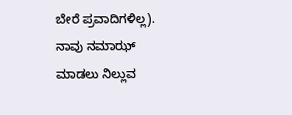ಬೇರೆ ಪ್ರವಾದಿಗಳಿಲ್ಲ). ನಾವು ನಮಾಝ್ ಮಾಡಲು ನಿಲ್ಲುವ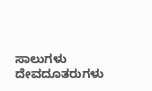ಸಾಲುಗಳು ದೇವದೂತರುಗಳು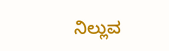ನಿಲ್ಲುವ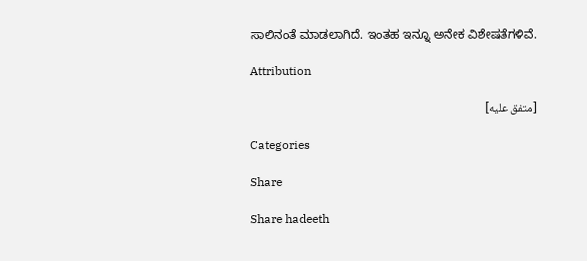ಸಾಲಿನಂತೆ ಮಾಡಲಾಗಿದೆ. ಇಂತಹ ಇನ್ನೂ ಅನೇಕ ವಿಶೇಷತೆಗಳಿವೆ.

Attribution

[متفق عليه]

Categories

Share

Share hadeeth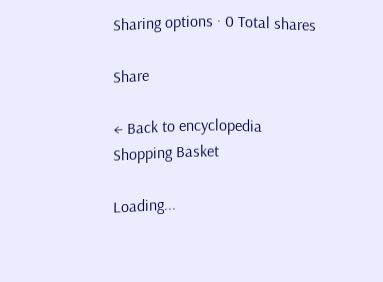Sharing options · 0 Total shares

Share

← Back to encyclopedia
Shopping Basket

Loading...